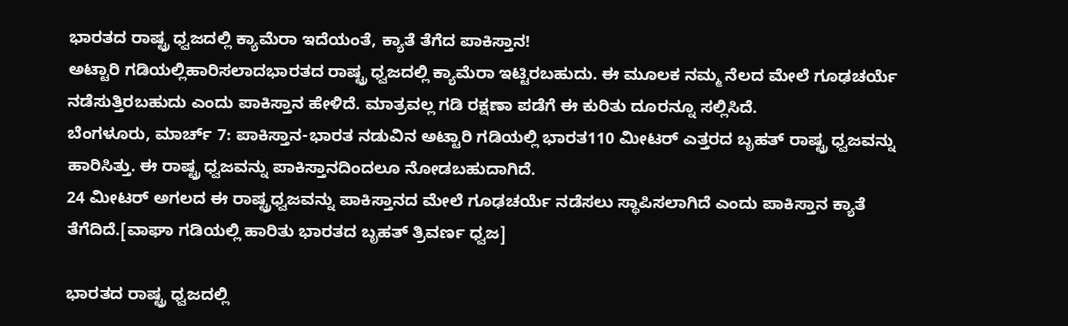ಭಾರತದ ರಾಷ್ಟ್ರ ಧ್ವಜದಲ್ಲಿ ಕ್ಯಾಮೆರಾ ಇದೆಯಂತೆ, ಕ್ಯಾತೆ ತೆಗೆದ ಪಾಕಿಸ್ತಾನ!
ಅಟ್ಟಾರಿ ಗಡಿಯಲ್ಲಿಹಾರಿಸಲಾದಭಾರತದ ರಾಷ್ಟ್ರ ಧ್ವಜದಲ್ಲಿ ಕ್ಯಾಮೆರಾ ಇಟ್ಟಿರಬಹುದು. ಈ ಮೂಲಕ ನಮ್ಮ ನೆಲದ ಮೇಲೆ ಗೂಢಚರ್ಯೆ ನಡೆಸುತ್ತಿರಬಹುದು ಎಂದು ಪಾಕಿಸ್ತಾನ ಹೇಳಿದೆ. ಮಾತ್ರವಲ್ಲ ಗಡಿ ರಕ್ಷಣಾ ಪಡೆಗೆ ಈ ಕುರಿತು ದೂರನ್ನೂ ಸಲ್ಲಿಸಿದೆ.
ಬೆಂಗಳೂರು, ಮಾರ್ಚ್ 7: ಪಾಕಿಸ್ತಾನ-ಭಾರತ ನಡುವಿನ ಅಟ್ಟಾರಿ ಗಡಿಯಲ್ಲಿ ಭಾರತ110 ಮೀಟರ್ ಎತ್ತರದ ಬೃಹತ್ ರಾಷ್ಟ್ರ ಧ್ವಜವನ್ನು ಹಾರಿಸಿತ್ತು. ಈ ರಾಷ್ಟ್ರ ಧ್ವಜವನ್ನು ಪಾಕಿಸ್ತಾನದಿಂದಲೂ ನೋಡಬಹುದಾಗಿದೆ.
24 ಮೀಟರ್ ಅಗಲದ ಈ ರಾಷ್ಟ್ರಧ್ವಜವನ್ನು ಪಾಕಿಸ್ತಾನದ ಮೇಲೆ ಗೂಢಚರ್ಯೆ ನಡೆಸಲು ಸ್ಥಾಪಿಸಲಾಗಿದೆ ಎಂದು ಪಾಕಿಸ್ತಾನ ಕ್ಯಾತೆ ತೆಗೆದಿದೆ.[ವಾಘಾ ಗಡಿಯಲ್ಲಿ ಹಾರಿತು ಭಾರತದ ಬೃಹತ್ ತ್ರಿವರ್ಣ ಧ್ವಜ]

ಭಾರತದ ರಾಷ್ಟ್ರ ಧ್ವಜದಲ್ಲಿ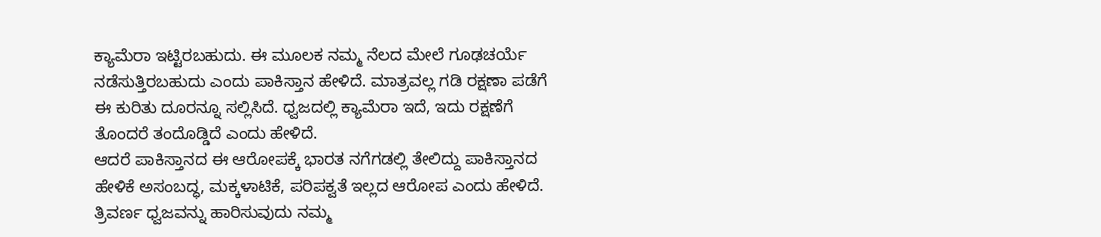ಕ್ಯಾಮೆರಾ ಇಟ್ಟಿರಬಹುದು. ಈ ಮೂಲಕ ನಮ್ಮ ನೆಲದ ಮೇಲೆ ಗೂಢಚರ್ಯೆ ನಡೆಸುತ್ತಿರಬಹುದು ಎಂದು ಪಾಕಿಸ್ತಾನ ಹೇಳಿದೆ. ಮಾತ್ರವಲ್ಲ ಗಡಿ ರಕ್ಷಣಾ ಪಡೆಗೆ ಈ ಕುರಿತು ದೂರನ್ನೂ ಸಲ್ಲಿಸಿದೆ. ಧ್ವಜದಲ್ಲಿ ಕ್ಯಾಮೆರಾ ಇದೆ, ಇದು ರಕ್ಷಣೆಗೆ ತೊಂದರೆ ತಂದೊಡ್ಡಿದೆ ಎಂದು ಹೇಳಿದೆ.
ಆದರೆ ಪಾಕಿಸ್ತಾನದ ಈ ಆರೋಪಕ್ಕೆ ಭಾರತ ನಗೆಗಡಲ್ಲಿ ತೇಲಿದ್ದು ಪಾಕಿಸ್ತಾನದ ಹೇಳಿಕೆ ಅಸಂಬದ್ಧ, ಮಕ್ಕಳಾಟಿಕೆ, ಪರಿಪಕ್ವತೆ ಇಲ್ಲದ ಆರೋಪ ಎಂದು ಹೇಳಿದೆ. ತ್ರಿವರ್ಣ ಧ್ವಜವನ್ನು ಹಾರಿಸುವುದು ನಮ್ಮ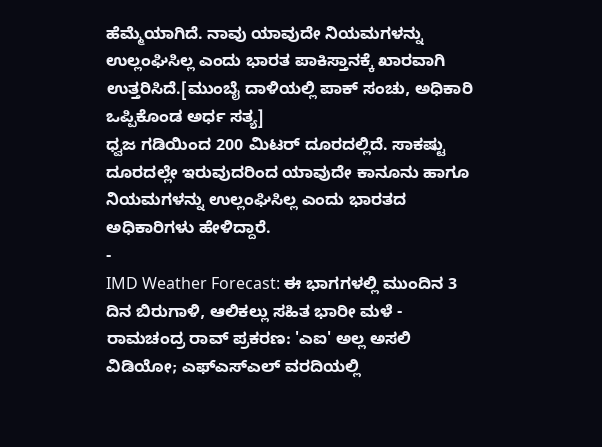ಹೆಮ್ಮೆಯಾಗಿದೆ. ನಾವು ಯಾವುದೇ ನಿಯಮಗಳನ್ನು ಉಲ್ಲಂಘಿಸಿಲ್ಲ ಎಂದು ಭಾರತ ಪಾಕಿಸ್ತಾನಕ್ಕೆ ಖಾರವಾಗಿ ಉತ್ತರಿಸಿದೆ.[ಮುಂಬೈ ದಾಳಿಯಲ್ಲಿ ಪಾಕ್ ಸಂಚು, ಅಧಿಕಾರಿ ಒಪ್ಪಿಕೊಂಡ ಅರ್ಧ ಸತ್ಯ]
ಧ್ವಜ ಗಡಿಯಿಂದ 200 ಮಿಟರ್ ದೂರದಲ್ಲಿದೆ. ಸಾಕಷ್ಟು ದೂರದಲ್ಲೇ ಇರುವುದರಿಂದ ಯಾವುದೇ ಕಾನೂನು ಹಾಗೂ ನಿಯಮಗಳನ್ನು ಉಲ್ಲಂಘಿಸಿಲ್ಲ ಎಂದು ಭಾರತದ ಅಧಿಕಾರಿಗಳು ಹೇಳಿದ್ದಾರೆ.
-
IMD Weather Forecast: ಈ ಭಾಗಗಳಲ್ಲಿ ಮುಂದಿನ 3 ದಿನ ಬಿರುಗಾಳಿ, ಆಲಿಕಲ್ಲು ಸಹಿತ ಭಾರೀ ಮಳೆ -
ರಾಮಚಂದ್ರ ರಾವ್ ಪ್ರಕರಣ: 'ಎಐ' ಅಲ್ಲ ಅಸಲಿ ವಿಡಿಯೋ; ಎಫ್ಎಸ್ಎಲ್ ವರದಿಯಲ್ಲಿ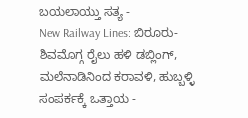ಬಯಲಾಯ್ತು ಸತ್ಯ -
New Railway Lines: ಬಿರೂರು-ಶಿವಮೊಗ್ಗ ರೈಲು ಹಳಿ ಡಬ್ಲಿಂಗ್, ಮಲೆನಾಡಿನಿಂದ ಕರಾವಳಿ, ಹುಬ್ಬಳ್ಳಿ ಸಂಪರ್ಕಕ್ಕೆ ಒತ್ತಾಯ -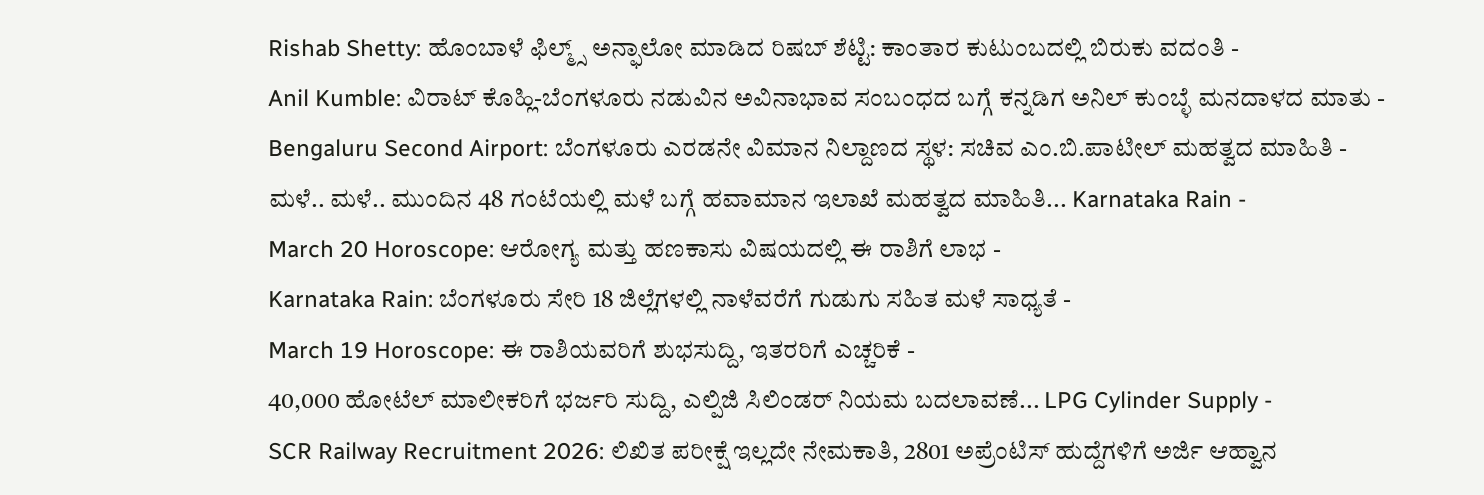Rishab Shetty: ಹೊಂಬಾಳೆ ಫಿಲ್ಮ್ಸ್ ಅನ್ಫಾಲೋ ಮಾಡಿದ ರಿಷಬ್ ಶೆಟ್ಟಿ: ಕಾಂತಾರ ಕುಟುಂಬದಲ್ಲಿ ಬಿರುಕು ವದಂತಿ -
Anil Kumble: ವಿರಾಟ್ ಕೊಹ್ಲಿ-ಬೆಂಗಳೂರು ನಡುವಿನ ಅವಿನಾಭಾವ ಸಂಬಂಧದ ಬಗ್ಗೆ ಕನ್ನಡಿಗ ಅನಿಲ್ ಕುಂಬ್ಳೆ ಮನದಾಳದ ಮಾತು -
Bengaluru Second Airport: ಬೆಂಗಳೂರು ಎರಡನೇ ವಿಮಾನ ನಿಲ್ದಾಣದ ಸ್ಥಳ: ಸಚಿವ ಎಂ.ಬಿ.ಪಾಟೀಲ್ ಮಹತ್ವದ ಮಾಹಿತಿ -
ಮಳೆ.. ಮಳೆ.. ಮುಂದಿನ 48 ಗಂಟೆಯಲ್ಲಿ ಮಳೆ ಬಗ್ಗೆ ಹವಾಮಾನ ಇಲಾಖೆ ಮಹತ್ವದ ಮಾಹಿತಿ... Karnataka Rain -
March 20 Horoscope: ಆರೋಗ್ಯ ಮತ್ತು ಹಣಕಾಸು ವಿಷಯದಲ್ಲಿ ಈ ರಾಶಿಗೆ ಲಾಭ -
Karnataka Rain: ಬೆಂಗಳೂರು ಸೇರಿ 18 ಜಿಲ್ಲೆಗಳಲ್ಲಿ ನಾಳೆವರೆಗೆ ಗುಡುಗು ಸಹಿತ ಮಳೆ ಸಾಧ್ಯತೆ -
March 19 Horoscope: ಈ ರಾಶಿಯವರಿಗೆ ಶುಭಸುದ್ದಿ, ಇತರರಿಗೆ ಎಚ್ಚರಿಕೆ -
40,000 ಹೋಟೆಲ್ ಮಾಲೀಕರಿಗೆ ಭರ್ಜರಿ ಸುದ್ದಿ, ಎಲ್ಪಿಜಿ ಸಿಲಿಂಡರ್ ನಿಯಮ ಬದಲಾವಣೆ... LPG Cylinder Supply -
SCR Railway Recruitment 2026: ಲಿಖಿತ ಪರೀಕ್ಷೆ ಇಲ್ಲದೇ ನೇಮಕಾತಿ, 2801 ಅಪ್ರೆಂಟಿಸ್ ಹುದ್ದೆಗಳಿಗೆ ಅರ್ಜಿ ಆಹ್ವಾನ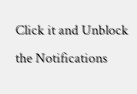Click it and Unblock the Notifications